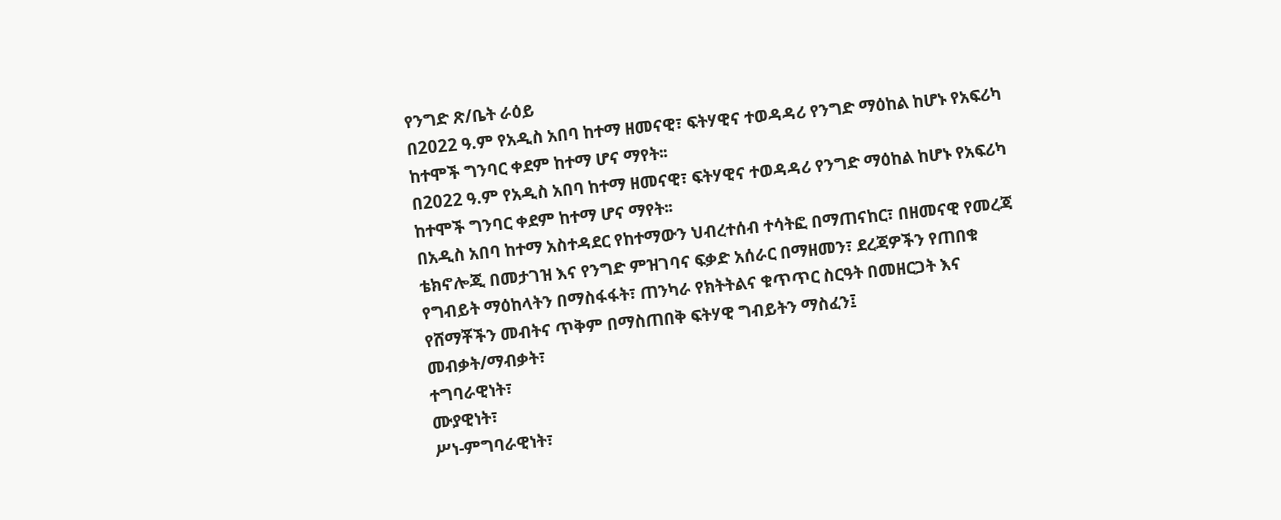የንግድ ጽ/ቤት ራዕይ
በ2022 ዓ.ም የአዲስ አበባ ከተማ ዘመናዊ፣ ፍትሃዊና ተወዳዳሪ የንግድ ማዕከል ከሆኑ የአፍሪካ ከተሞች ግንባር ቀደም ከተማ ሆና ማየት፡፡
በ2022 ዓ.ም የአዲስ አበባ ከተማ ዘመናዊ፣ ፍትሃዊና ተወዳዳሪ የንግድ ማዕከል ከሆኑ የአፍሪካ ከተሞች ግንባር ቀደም ከተማ ሆና ማየት፡፡
በአዲስ አበባ ከተማ አስተዳደር የከተማውን ህብረተሰብ ተሳትፎ በማጠናከር፣ በዘመናዊ የመረጃ ቴክኖሎጂ በመታገዝ እና የንግድ ምዝገባና ፍቃድ አሰራር በማዘመን፣ ደረጃዎችን የጠበቁ የግብይት ማዕከላትን በማስፋፋት፣ ጠንካራ የክትትልና ቁጥጥር ስርዓት በመዘርጋት እና የሸማቾችን መብትና ጥቅም በማስጠበቅ ፍትሃዊ ግብይትን ማስፈን፤
መብቃት/ማብቃት፣
ተግባራዊነት፣
ሙያዊነት፣
ሥነ-ምግባራዊነት፣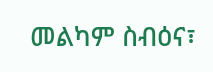መልካም ስብዕና፣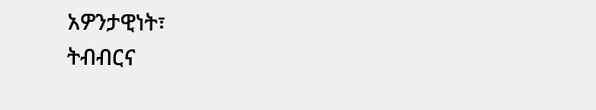አዎንታዊነት፣
ትብብርና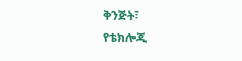ቅንጅት፣
የቴክሎጂ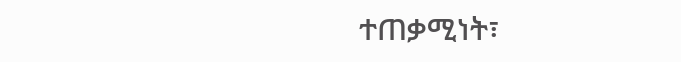ተጠቃሚነት፣